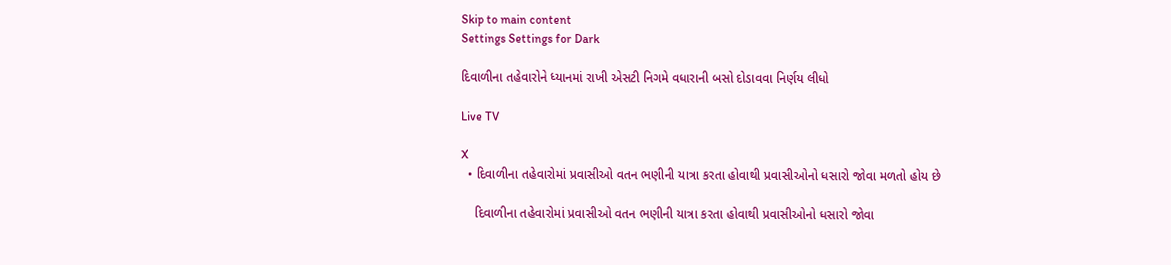Skip to main content
Settings Settings for Dark

દિવાળીના તહેવારોને ધ્યાનમાં રાખી એસટી નિગમે વધારાની બસો દોડાવવા નિર્ણય લીધો

Live TV

X
  • દિવાળીના તહેવારોમાં પ્રવાસીઓ વતન ભણીની યાત્રા કરતા હોવાથી પ્રવાસીઓનો ધસારો જોવા મળતો હોય છે

    દિવાળીના તહેવારોમાં પ્રવાસીઓ વતન ભણીની યાત્રા કરતા હોવાથી પ્રવાસીઓનો ધસારો જોવા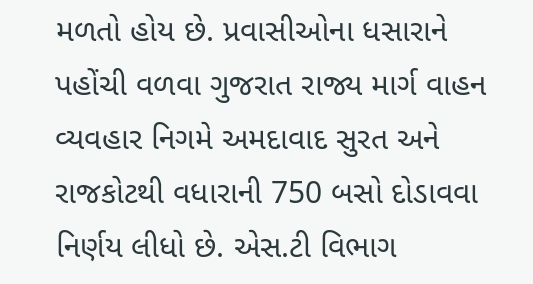મળતો હોય છે. પ્રવાસીઓના ધસારાને પહોંચી વળવા ગુજરાત રાજ્ય માર્ગ વાહન વ્યવહાર નિગમે અમદાવાદ સુરત અને રાજકોટથી વધારાની 750 બસો દોડાવવા નિર્ણય લીધો છે. એસ.ટી વિભાગ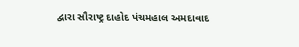દ્વારા સૌરાષ્ટ્ર દાહોદ પંચમહાલ અમદાવાદ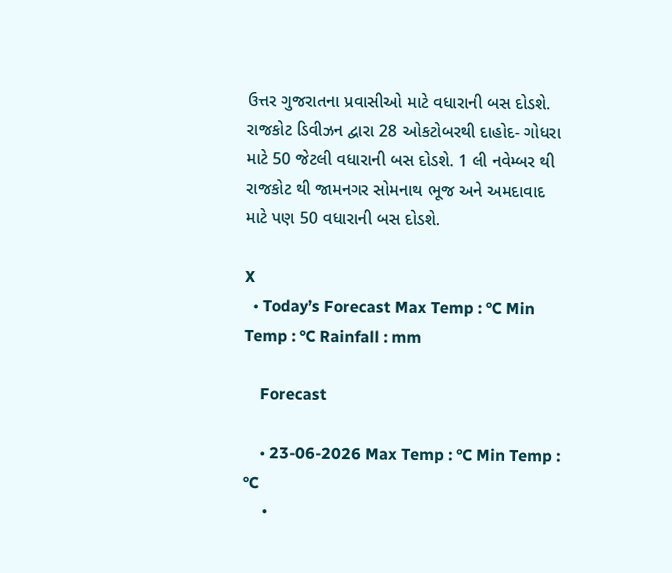ઉત્તર ગુજરાતના પ્રવાસીઓ માટે વધારાની બસ દોડશે. રાજકોટ ડિવીઝન દ્વારા 28 ઓકટોબરથી દાહોદ- ગોધરા માટે 50 જેટલી વધારાની બસ દોડશે. 1 લી નવેમ્બર થી રાજકોટ થી જામનગર સોમનાથ ભૂજ અને અમદાવાદ માટે પણ 50 વધારાની બસ દોડશે.

X
  • Today’s Forecast Max Temp : °C Min Temp : °C Rainfall : mm

    Forecast

    • 23-06-2026 Max Temp : °C Min Temp : °C
    •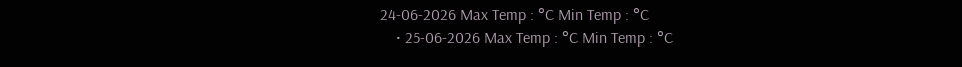24-06-2026 Max Temp : °C Min Temp : °C
    • 25-06-2026 Max Temp : °C Min Temp : °C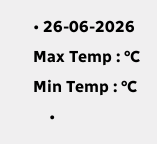• 26-06-2026 Max Temp : °C Min Temp : °C
    •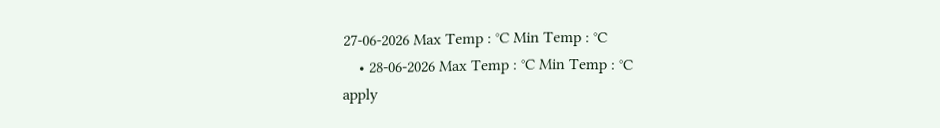27-06-2026 Max Temp : °C Min Temp : °C
    • 28-06-2026 Max Temp : °C Min Temp : °C
apply